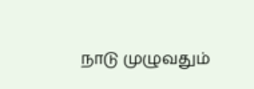நாடு முழுவதும்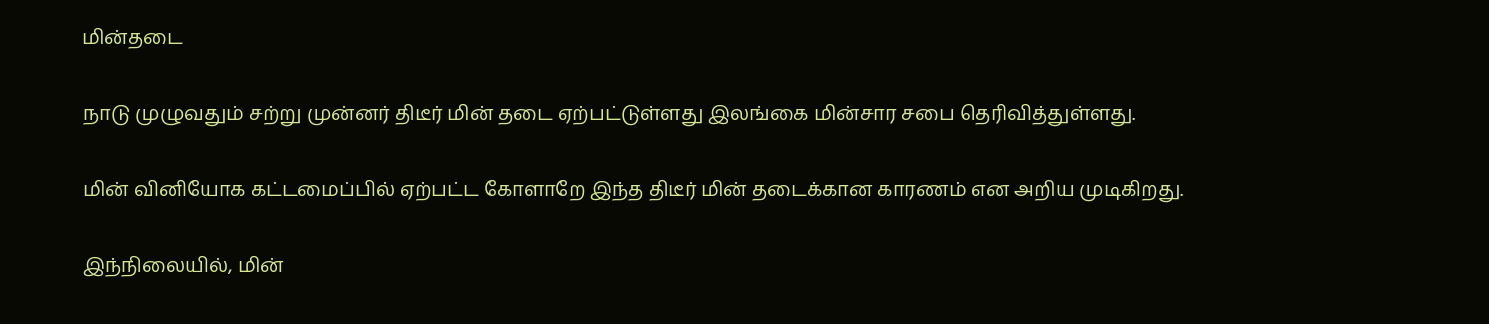மின்தடை

நாடு முழுவதும் சற்று முன்னர் திடீர் மின் தடை ஏற்பட்டுள்ளது இலங்கை மின்சார சபை தெரிவித்துள்ளது.

மின் வினியோக கட்டமைப்பில் ஏற்பட்ட கோளாறே இந்த திடீர் மின் தடைக்கான காரணம் என அறிய முடிகிறது.

இந்நிலையில், மின்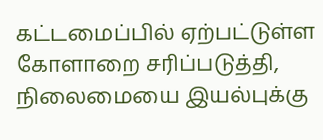கட்டமைப்பில் ஏற்பட்டுள்ள கோளாறை சரிப்படுத்தி, நிலைமையை இயல்புக்கு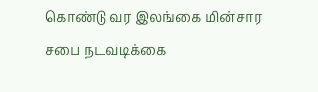கொண்டு வர இலங்கை மின்சார சபை நடவடிக்கை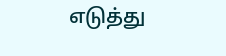எடுத்து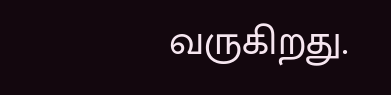வருகிறது.